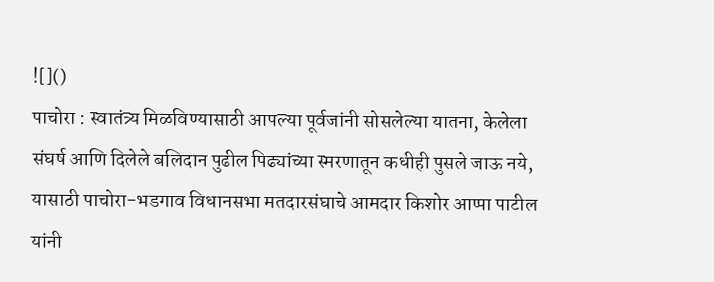![]()
पाचोरा : स्वातंत्र्य मिळविण्यासाठी आपल्या पूर्वजांनी सोसलेल्या यातना, केलेला संघर्ष आणि दिलेले बलिदान पुढील पिढ्यांच्या स्मरणातून कधीही पुसले जाऊ नये, यासाठी पाचोरा-भडगाव विधानसभा मतदारसंघाचे आमदार किशोर आप्पा पाटील यांनी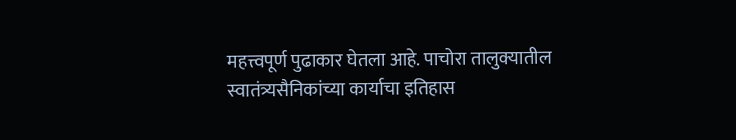महत्त्वपूर्ण पुढाकार घेतला आहे. पाचोरा तालुक्यातील स्वातंत्र्यसैनिकांच्या कार्याचा इतिहास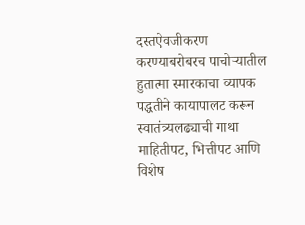दस्तऐवजीकरण करण्याबरोबरच पाचोऱ्यातील हुतात्मा स्मारकाचा व्यापक पद्धतीने कायापालट करून स्वातंत्र्यलढ्याची गाथा माहितीपट, भित्तीपट आणि विशेष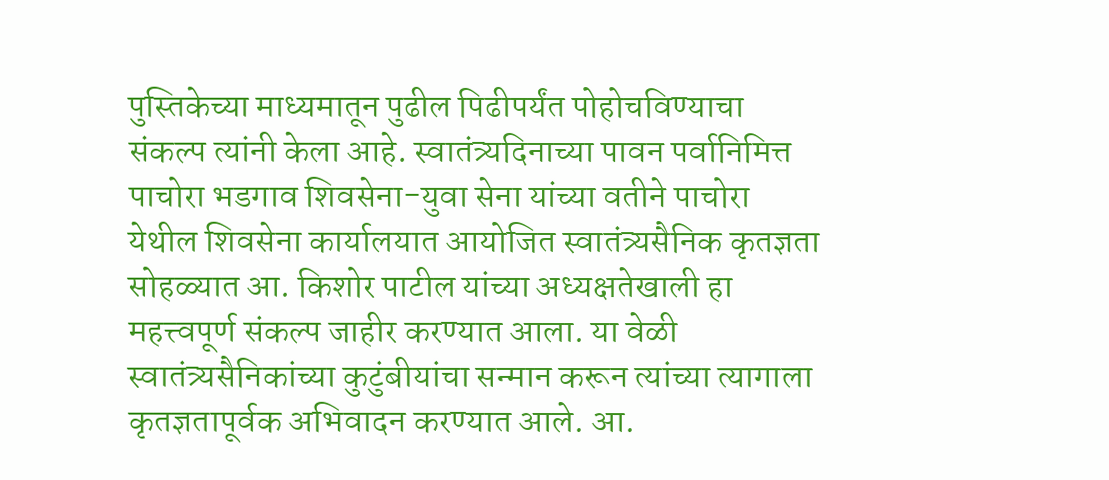पुस्तिकेच्या माध्यमातून पुढील पिढीपर्यंत पोहोचविण्याचा संकल्प त्यांनी केला आहे. स्वातंत्र्यदिनाच्या पावन पर्वानिमित्त पाचोरा भडगाव शिवसेना-युवा सेना यांच्या वतीने पाचोरा येथील शिवसेना कार्यालयात आयोजित स्वातंत्र्यसैनिक कृतज्ञता सोहळ्यात आ. किशोर पाटील यांच्या अध्यक्षतेखाली हा महत्त्वपूर्ण संकल्प जाहीर करण्यात आला. या वेळी स्वातंत्र्यसैनिकांच्या कुटुंबीयांचा सन्मान करून त्यांच्या त्यागाला कृतज्ञतापूर्वक अभिवादन करण्यात आले. आ.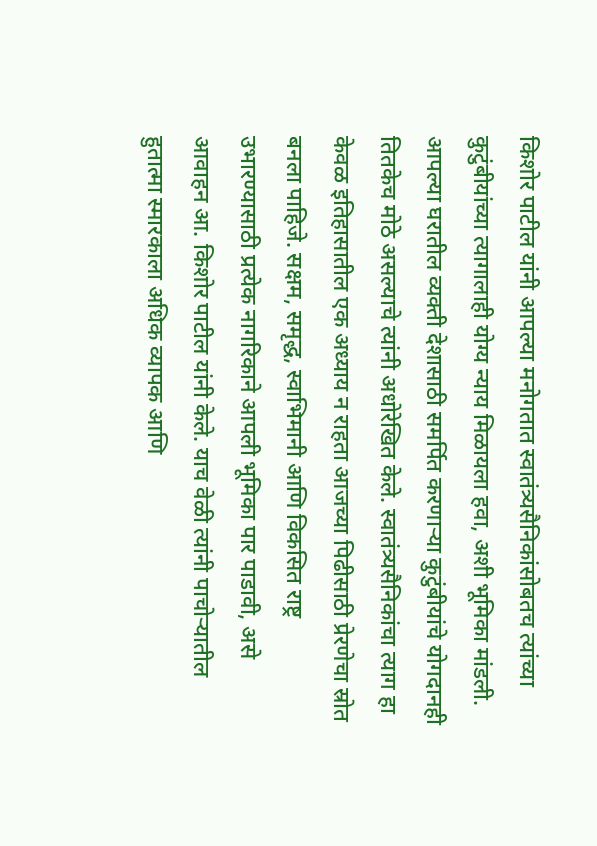किशोर पाटील यांनी आपल्या मनोगतात स्वातंत्र्यसैनिकांसोबतच त्यांच्या कुटुंबीयांच्या त्यागालाही योग्य न्याय मिळायला हवा, अशी भूमिका मांडली. आपल्या घरातील व्यक्ती देशासाठी समर्पित करणाऱ्या कुटुंबीयांचे योगदानही तितकेच मोठे असल्याचे त्यांनी अधोरेखित केले. स्वातंत्र्यसैनिकांचा त्याग हा केवळ इतिहासातील एक अध्याय न राहता आजच्या पिढीसाठी प्रेरणेचा स्रोत बनला पाहिजे. सक्षम, समृद्ध, स्वाभिमानी आणि विकसित राष्ट्र उभारण्यासाठी प्रत्येक नागरिकाने आपली भूमिका पार पाडावी, असे आवाहन आ. किशोर पाटील यांनी केले. याच वेळी त्यांनी पाचोऱ्यातील हुतात्मा स्मारकाला अधिक व्यापक आणि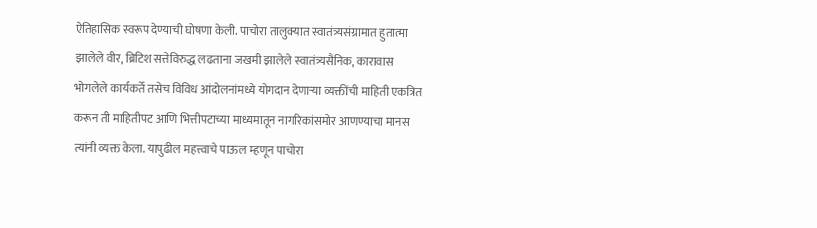ऐतिहासिक स्वरूप देण्याची घोषणा केली. पाचोरा तालुक्यात स्वातंत्र्यसंग्रामात हुतात्मा झालेले वीर, ब्रिटिश सत्तेविरुद्ध लढताना जखमी झालेले स्वातंत्र्यसैनिक, कारावास भोगलेले कार्यकर्ते तसेच विविध आंदोलनांमध्ये योगदान देणाऱ्या व्यक्तींची माहिती एकत्रित करून ती माहितीपट आणि भित्तीपटाच्या माध्यमातून नागरिकांसमोर आणण्याचा मानस त्यांनी व्यक्त केला. यापुढील महत्त्वाचे पाऊल म्हणून पाचोरा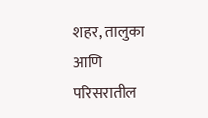शहर, तालुका आणि परिसरातील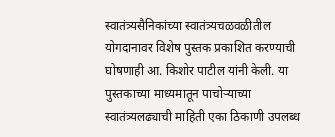स्वातंत्र्यसैनिकांच्या स्वातंत्र्यचळवळीतील योगदानावर विशेष पुस्तक प्रकाशित करण्याची घोषणाही आ. किशोर पाटील यांनी केली. या पुस्तकाच्या माध्यमातून पाचोऱ्याच्या स्वातंत्र्यलढ्याची माहिती एका ठिकाणी उपलब्ध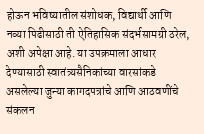होऊन भविष्यातील संशोधक, विद्यार्थी आणि नव्या पिढीसाठी ती ऐतिहासिक संदर्भसामग्री ठरेल, अशी अपेक्षा आहे. या उपक्रमाला आधार देण्यासाठी स्वातंत्र्यसैनिकांच्या वारसांकडे असलेल्या जुन्या कागदपत्रांचे आणि आठवणींचे संकलन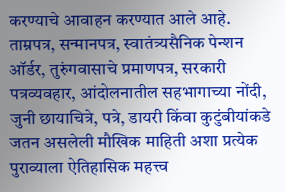करण्याचे आवाहन करण्यात आले आहे. ताम्रपत्र, सन्मानपत्र, स्वातंत्र्यसैनिक पेन्शन ऑर्डर, तुरुंगवासाचे प्रमाणपत्र, सरकारी पत्रव्यवहार, आंदोलनातील सहभागाच्या नोंदी, जुनी छायाचित्रे, पत्रे, डायरी किंवा कुटुंबीयांकडे जतन असलेली मौखिक माहिती अशा प्रत्येक पुराव्याला ऐतिहासिक महत्त्व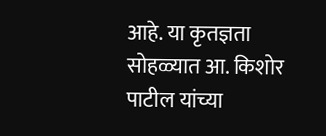आहे. या कृतज्ञता सोहळ्यात आ. किशोर पाटील यांच्या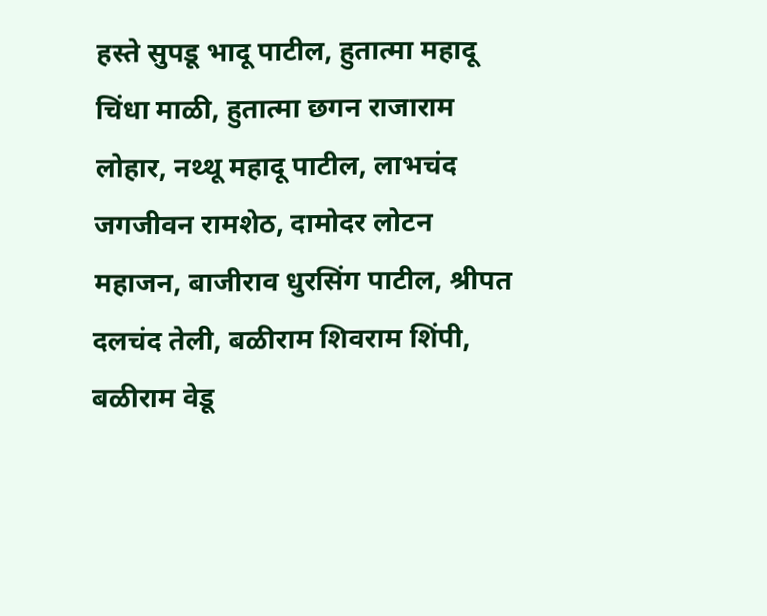हस्ते सुपडू भादू पाटील, हुतात्मा महादू चिंधा माळी, हुतात्मा छगन राजाराम लोहार, नथ्थू महादू पाटील, लाभचंद जगजीवन रामशेठ, दामोदर लोटन महाजन, बाजीराव धुरसिंग पाटील, श्रीपत दलचंद तेली, बळीराम शिवराम शिंपी, बळीराम वेडू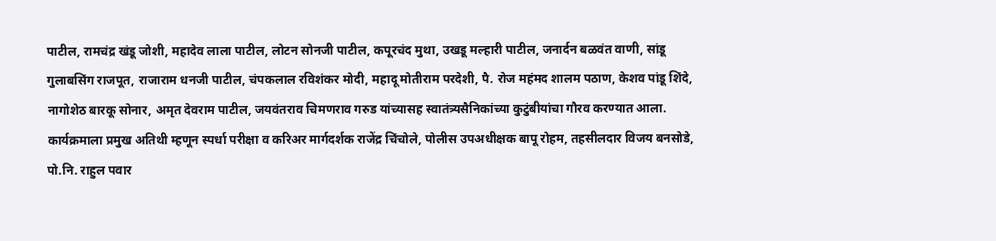पाटील, रामचंद्र खंडू जोशी, महादेव लाला पाटील, लोटन सोनजी पाटील, कपूरचंद मुथा, उखडू मल्हारी पाटील, जनार्दन बळवंत वाणी, सांडू गुलाबसिंग राजपूत, राजाराम धनजी पाटील, चंपकलाल रविशंकर मोदी, महादू मोतीराम परदेशी, पै. रोज महंमद शालम पठाण, केशव पांडू शिंदे, नागोशेठ बारकू सोनार, अमृत देवराम पाटील, जयवंतराव चिमणराव गरुड यांच्यासह स्वातंत्र्यसैनिकांच्या कुटुंबीयांचा गौरव करण्यात आला. कार्यक्रमाला प्रमुख अतिथी म्हणून स्पर्धा परीक्षा व करिअर मार्गदर्शक राजेंद्र चिंचोले, पोलीस उपअधीक्षक बापू रोहम, तहसीलदार विजय बनसोडे, पो.नि. राहुल पवार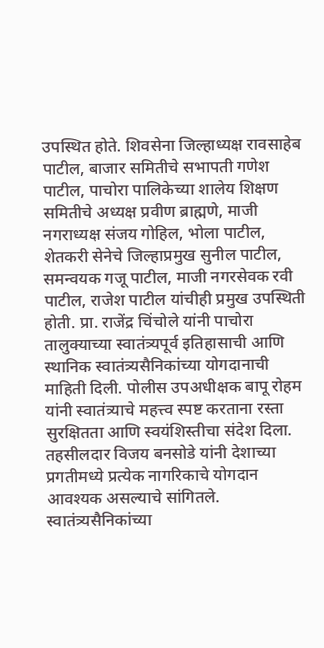उपस्थित होते. शिवसेना जिल्हाध्यक्ष रावसाहेब पाटील, बाजार समितीचे सभापती गणेश पाटील, पाचोरा पालिकेच्या शालेय शिक्षण समितीचे अध्यक्ष प्रवीण ब्राह्मणे, माजी नगराध्यक्ष संजय गोहिल, भोला पाटील, शेतकरी सेनेचे जिल्हाप्रमुख सुनील पाटील, समन्वयक गजू पाटील, माजी नगरसेवक रवी पाटील, राजेश पाटील यांचीही प्रमुख उपस्थिती होती. प्रा. राजेंद्र चिंचोले यांनी पाचोरा तालुक्याच्या स्वातंत्र्यपूर्व इतिहासाची आणि स्थानिक स्वातंत्र्यसैनिकांच्या योगदानाची माहिती दिली. पोलीस उपअधीक्षक बापू रोहम यांनी स्वातंत्र्याचे महत्त्व स्पष्ट करताना रस्ता सुरक्षितता आणि स्वयंशिस्तीचा संदेश दिला. तहसीलदार विजय बनसोडे यांनी देशाच्या प्रगतीमध्ये प्रत्येक नागरिकाचे योगदान आवश्यक असल्याचे सांगितले. स्वातंत्र्यसैनिकांच्या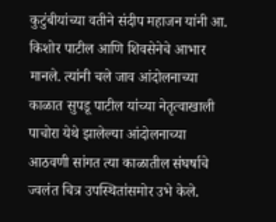कुटुंबीयांच्या वतीने संदीप महाजन यांनी आ. किशोर पाटील आणि शिवसेनेचे आभार मानले. त्यांनी चले जाव आंदोलनाच्या काळात सुपडू पाटील यांच्या नेतृत्वाखाली पाचोरा येथे झालेल्या आंदोलनाच्या आठवणी सांगत त्या काळातील संघर्षाचे ज्वलंत चित्र उपस्थितांसमोर उभे केले.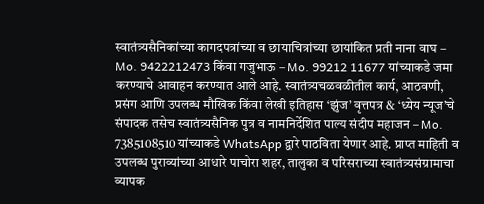स्वातंत्र्यसैनिकांच्या कागदपत्रांच्या व छायाचित्रांच्या छायांकित प्रती नाना वाघ – Mo. 9422212473 किंवा गजुभाऊ – Mo. 99212 11677 यांच्याकडे जमा करण्याचे आवाहन करण्यात आले आहे. स्वातंत्र्यचळवळीतील कार्य, आठवणी, प्रसंग आणि उपलब्ध मौखिक किंवा लेखी इतिहास ‘झुंज’ वृत्तपत्र & ‘ध्येय न्यूज’चे संपादक तसेच स्वातंत्र्यसैनिक पुत्र व नामनिर्देशित पाल्य संदीप महाजन – Mo. 7385108510 यांच्याकडे WhatsApp द्वारे पाठविता येणार आहे. प्राप्त माहिती व उपलब्ध पुराव्यांच्या आधारे पाचोरा शहर, तालुका व परिसराच्या स्वातंत्र्यसंग्रामाचा व्यापक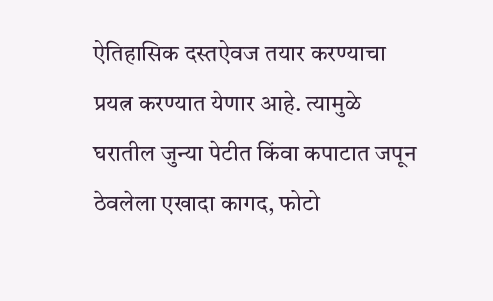ऐतिहासिक दस्तऐवज तयार करण्याचा प्रयत्न करण्यात येणार आहे. त्यामुळे घरातील जुन्या पेटीत किंवा कपाटात जपून ठेवलेला एखादा कागद, फोटो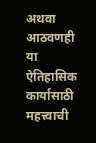अथवा आठवणही या ऐतिहासिक कार्यासाठी महत्त्वाची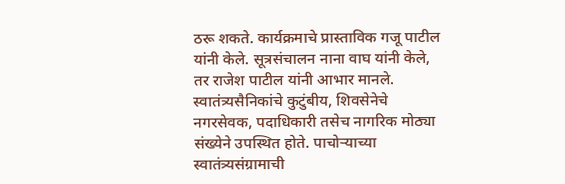ठरू शकते. कार्यक्रमाचे प्रास्ताविक गजू पाटील यांनी केले. सूत्रसंचालन नाना वाघ यांनी केले, तर राजेश पाटील यांनी आभार मानले. स्वातंत्र्यसैनिकांचे कुटुंबीय, शिवसेनेचे नगरसेवक, पदाधिकारी तसेच नागरिक मोठ्या संख्येने उपस्थित होते. पाचोऱ्याच्या स्वातंत्र्यसंग्रामाची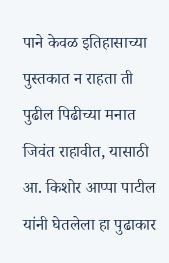पाने केवळ इतिहासाच्या पुस्तकात न राहता ती पुढील पिढीच्या मनात जिवंत राहावीत, यासाठी आ. किशोर आप्पा पाटील यांनी घेतलेला हा पुढाकार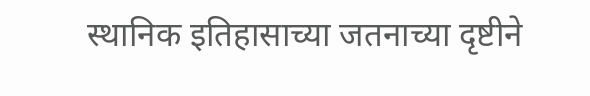स्थानिक इतिहासाच्या जतनाच्या दृष्टीने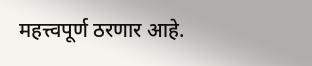महत्त्वपूर्ण ठरणार आहे.